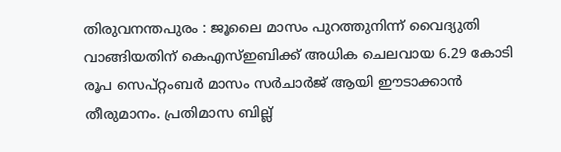തിരുവനന്തപുരം : ജൂലൈ മാസം പുറത്തുനിന്ന് വൈദ്യുതി വാങ്ങിയതിന് കെഎസ്ഇബിക്ക് അധിക ചെലവായ 6.29 കോടി രൂപ സെപ്റ്റംബർ മാസം സർചാർജ് ആയി ഈടാക്കാൻ തീരുമാനം. പ്രതിമാസ ബില്ല്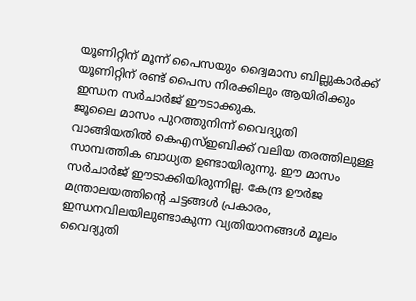യൂണിറ്റിന് മൂന്ന് പൈസയും ദ്വൈമാസ ബില്ലുകാർക്ക് യൂണിറ്റിന് രണ്ട് പൈസ നിരക്കിലും ആയിരിക്കും ഇന്ധന സർചാർജ് ഈടാക്കുക.
ജൂലൈ മാസം പുറത്തുനിന്ന് വൈദ്യുതി വാങ്ങിയതിൽ കെഎസ്ഇബിക്ക് വലിയ തരത്തിലുള്ള സാമ്പത്തിക ബാധ്യത ഉണ്ടായിരുന്നു. ഈ മാസം സർചാർജ് ഈടാക്കിയിരുന്നില്ല. കേന്ദ്ര ഊർജ മന്ത്രാലയത്തിന്റെ ചട്ടങ്ങൾ പ്രകാരം, ഇന്ധനവിലയിലുണ്ടാകുന്ന വ്യതിയാനങ്ങൾ മൂലം വൈദ്യുതി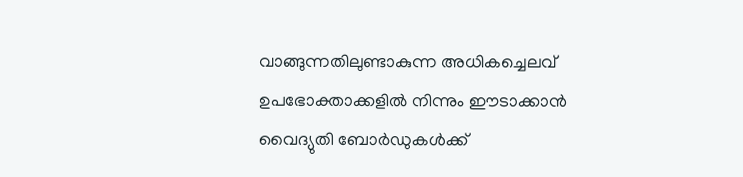വാങ്ങുന്നതിലുണ്ടാകുന്ന അധികച്ചെലവ് ഉപഭോക്താക്കളിൽ നിന്നും ഈടാക്കാൻ വൈദ്യുതി ബോർഡുകൾക്ക്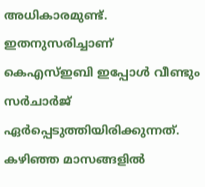അധികാരമുണ്ട്. ഇതനുസരിച്ചാണ് കെഎസ്ഇബി ഇപ്പോൾ വീണ്ടും സർചാർജ് ഏർപ്പെടുത്തിയിരിക്കുന്നത്.
കഴിഞ്ഞ മാസങ്ങളിൽ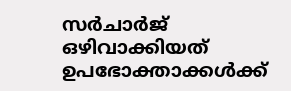സർചാർജ് ഒഴിവാക്കിയത് ഉപഭോക്താക്കൾക്ക്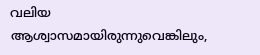വലിയ ആശ്വാസമായിരുന്നുവെങ്കിലും,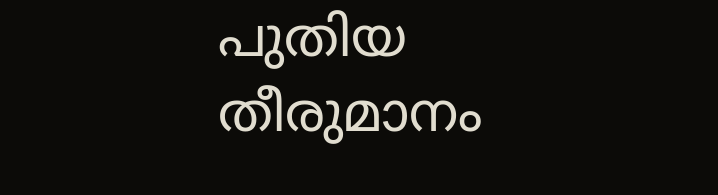പുതിയ തീരുമാനം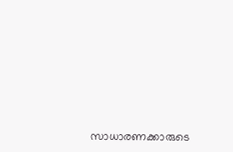സാധാരണക്കാരുടെ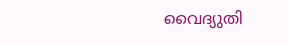വൈദ്യുതി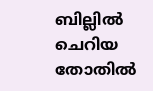ബില്ലിൽ ചെറിയ തോതിൽ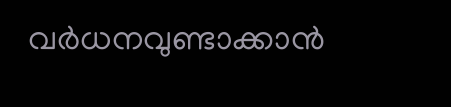വർധനവുണ്ടാക്കാൻ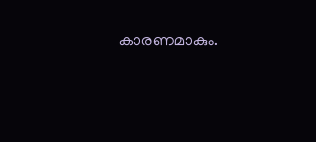കാരണമാകും.